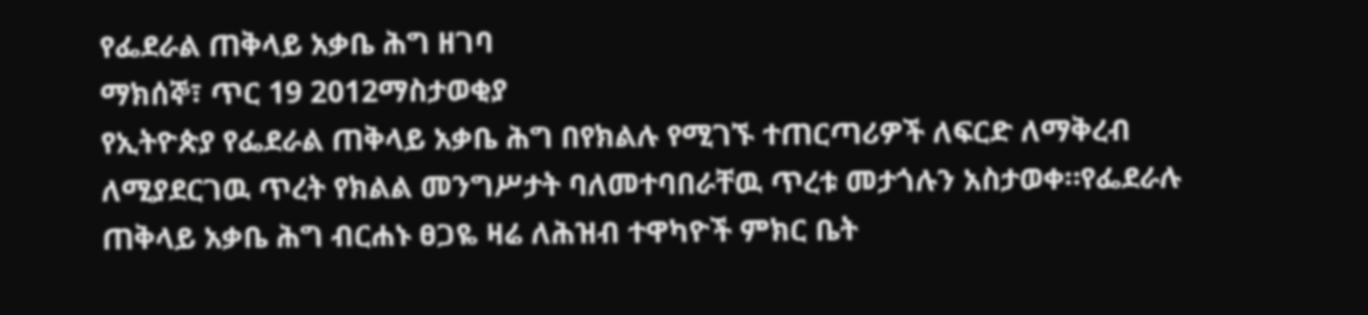የፌደራል ጠቅላይ አቃቤ ሕግ ዘገባ
ማክሰኞ፣ ጥር 19 2012ማስታወቂያ
የኢትዮጵያ የፌደራል ጠቅላይ አቃቤ ሕግ በየክልሉ የሚገኙ ተጠርጣሪዎች ለፍርድ ለማቅረብ ለሚያደርገዉ ጥረት የክልል መንግሥታት ባለመተባበራቸዉ ጥረቱ መታጎሉን አስታወቀ።የፌደራሉ ጠቅላይ አቃቤ ሕግ ብርሐኑ ፀጋዬ ዛሬ ለሕዝብ ተዋካዮች ምክር ቤት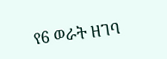የ6 ወራት ዘገባ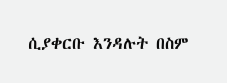ሲያቀርቡ እንዳሉት በስም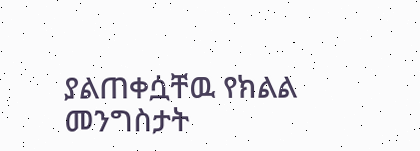ያልጠቀሷቸዉ የክልል መንግስታት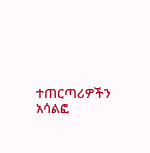ተጠርጣሪዎችን አሳልፎ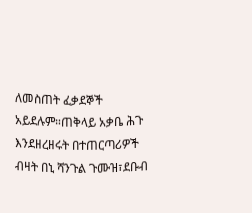ለመስጠት ፈቃደኞች አይደሉም።ጠቅላይ አቃቤ ሕጉ እንደዘረዘሩት በተጠርጣሪዎች ብዛት በኒ ሻንጉል ጉሙዝ፣ደቡብ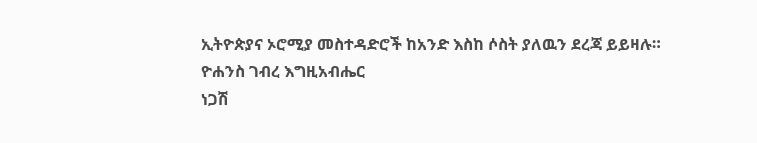ኢትዮጵያና ኦሮሚያ መስተዳድሮች ከአንድ እስከ ሶስት ያለዉን ደረጃ ይይዛሉ።
ዮሐንስ ገብረ እግዚአብሔር
ነጋሽ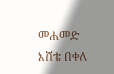መሐመድ
እሸቴ በቀለ